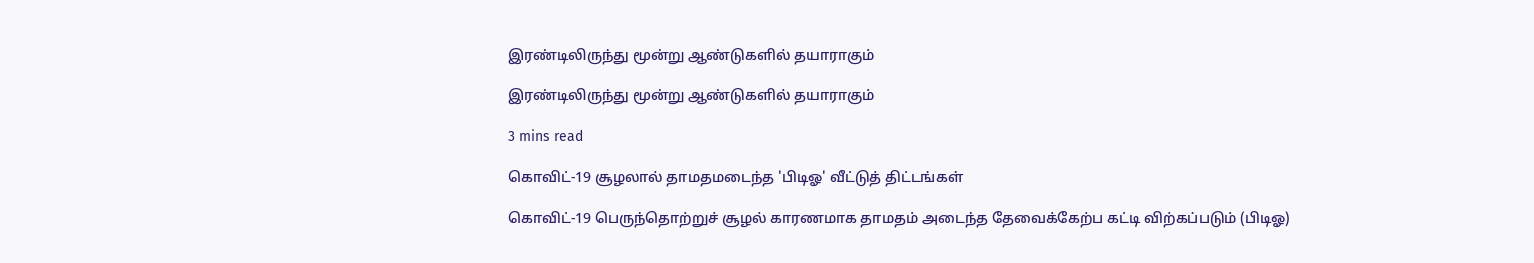இரண்டிலிருந்து மூன்று ஆண்டுகளில் தயாராகும்

இரண்டிலிருந்து மூன்று ஆண்டுகளில் தயாராகும்

3 mins read

கொவிட்-19 சூழலால் தாமதமடைந்த 'பிடிஓ' வீட்டுத் திட்டங்கள்

கொவிட்-19 பெருந்தொற்றுச் சூழல் காரணமாக தாமதம் அடைந்த தேவைக்கேற்ப கட்டி விற்கப்படும் (பிடிஓ)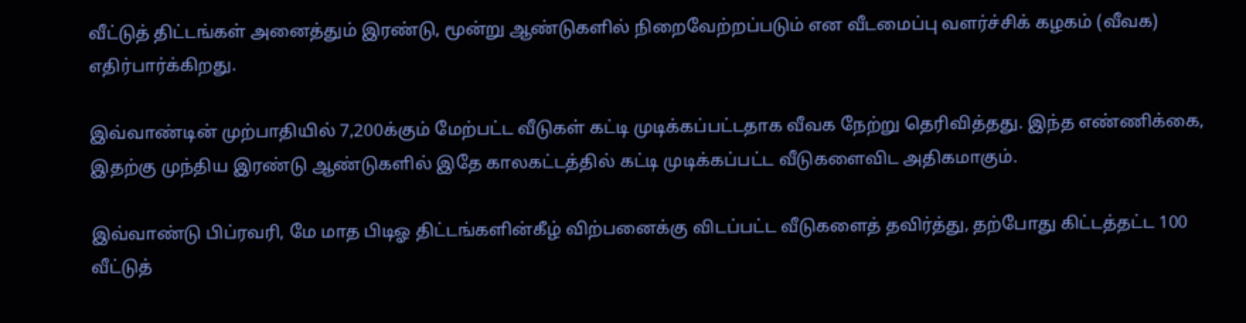வீட்டுத் திட்டங்கள் அனைத்தும் இரண்டு, மூன்று ஆண்டுகளில் நிறைவேற்றப்படும் என வீடமைப்பு வளர்ச்சிக் கழகம் (வீவக) எதிர்பார்க்கிறது.

இவ்வாண்டின் முற்பாதியில் 7,200க்கும் மேற்பட்ட வீடுகள் கட்டி முடிக்கப்பட்டதாக வீவக நேற்று தெரிவித்தது. இந்த எண்ணிக்கை, இதற்கு முந்திய இரண்டு ஆண்டுகளில் இதே காலகட்டத்தில் கட்டி முடிக்கப்பட்ட வீடுகளைவிட அதிகமாகும்.

இவ்வாண்டு பிப்ரவரி, மே மாத பிடிஓ திட்டங்களின்கீழ் விற்பனைக்கு விடப்பட்ட வீடுகளைத் தவிர்த்து, தற்போது கிட்டத்தட்ட 100 வீட்டுத்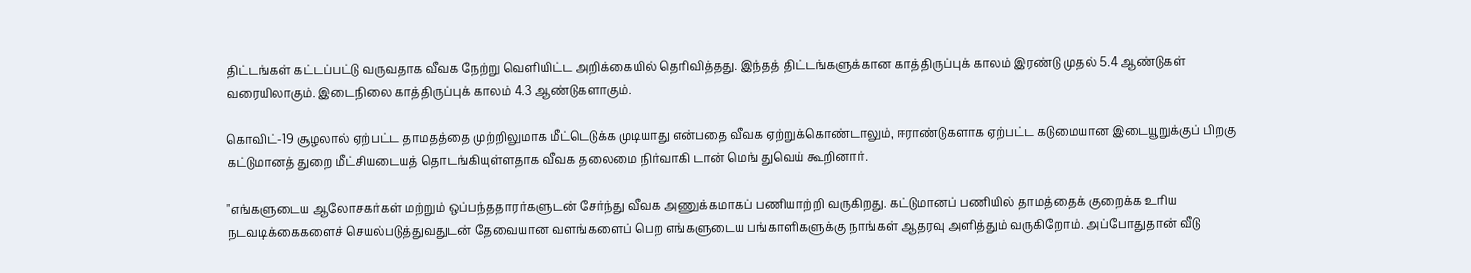திட்டங்கள் கட்டப்பட்டு வருவதாக வீவக நேற்று வெளியிட்ட அறிக்கையில் தெரிவித்தது. இந்தத் திட்டங்களுக்கான காத்திருப்புக் காலம் இரண்டு முதல் 5.4 ஆண்டுகள் வரையிலாகும். இடைநிலை காத்திருப்புக் காலம் 4.3 ஆண்டுகளாகும்.

கொவிட்-19 சூழலால் ஏற்பட்ட தாமதத்தை முற்றிலுமாக மீட்டெடுக்க முடியாது என்பதை வீவக ஏற்றுக்கொண்டாலும், ஈராண்டுகளாக ஏற்பட்ட கடுமையான இடையூறுக்குப் பிறகு கட்டுமானத் துறை மீட்சியடையத் தொடங்கியுள்ளதாக வீவக தலைமை நிர்வாகி டான் மெங் துவெய் கூறினார்.

"எங்களுடைய ஆலோசகர்கள் மற்றும் ஒப்பந்ததாரர்களுடன் சேர்ந்து வீவக அணுக்கமாகப் பணியாற்றி வருகிறது. கட்டுமானப் பணியில் தாமத்தைக் குறைக்க உரிய நடவடிக்கைகளைச் செயல்படுத்துவதுடன் தேவையான வளங்களைப் பெற எங்களுடைய பங்காளிகளுக்கு நாங்கள் ஆதரவு அளித்தும் வருகிறோம். அப்போதுதான் வீடு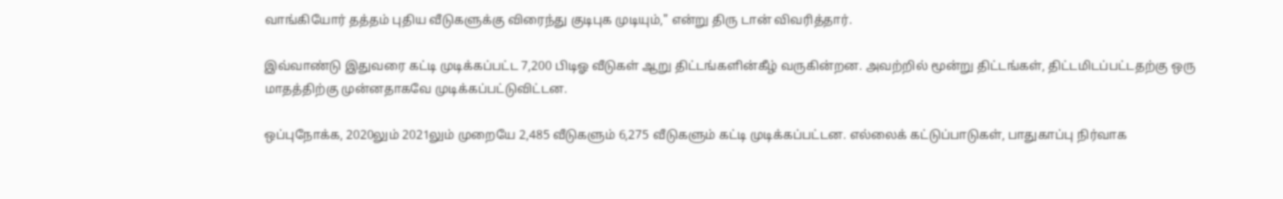வாங்கியோர் தத்தம் புதிய வீடுகளுக்கு விரைந்து குடிபுக முடியும்," என்று திரு டான் விவரித்தார்.

இவ்வாண்டு இதுவரை கட்டி முடிக்கப்பட்ட 7,200 பிடிஓ வீடுகள் ஆறு திட்டங்களின்கீழ் வருகின்றன. அவற்றில் மூன்று திட்டங்கள், திட்டமிடப்பட்டதற்கு ஒரு மாதத்திற்கு முன்னதாகவே முடிக்கப்பட்டுவிட்டன.

ஒப்புநோக்க, 2020லும் 2021லும் முறையே 2,485 வீடுகளும் 6,275 வீடுகளும் கட்டி முடிக்கப்பட்டன. எல்லைக் கட்டுப்பாடுகள், பாதுகாப்பு நிர்வாக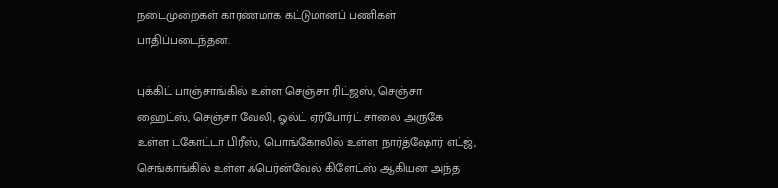நடைமுறைகள் காரணமாக கட்டுமானப் பணிகள் பாதிப்படைந்தன.

புக்கிட் பாஞ்சாங்கில் உள்ள செஞ்சா ரிட்ஜஸ், செஞ்சா ஹைட்ஸ், செஞ்சா வேலி, ஓல்ட் ஏர்போர்ட் சாலை அருகே உள்ள டகோட்டா பிரீஸ், பொங்கோலில் உள்ள நார்த்ஷோர் எட்ஜ், செங்காங்கில் உள்ள ஃபெர்ன்வேல் கிளேட்ஸ் ஆகியன அந்த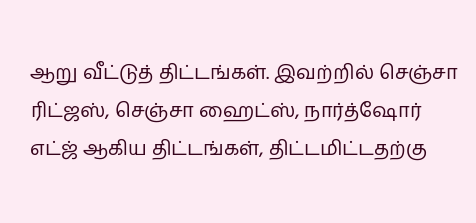ஆறு வீட்டுத் திட்டங்கள். இவற்றில் செஞ்சா ரிட்ஜஸ், செஞ்சா ஹைட்ஸ், நார்த்ஷோர் எட்ஜ் ஆகிய திட்டங்கள், திட்டமிட்டதற்கு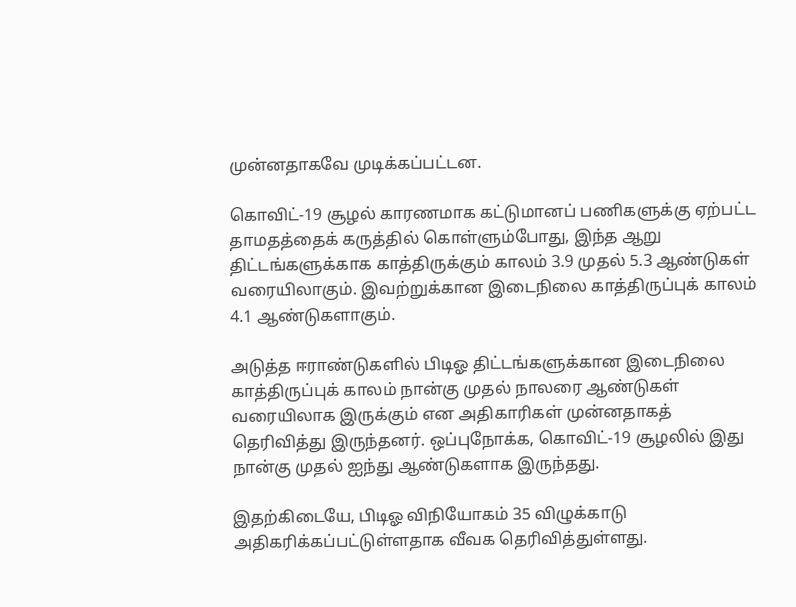முன்னதாகவே முடிக்கப்பட்டன.

கொவிட்-19 சூழல் காரணமாக கட்டுமானப் பணிகளுக்கு ஏற்பட்ட தாமதத்தைக் கருத்தில் கொள்ளும்போது, இந்த ஆறு திட்டங்களுக்காக காத்திருக்கும் காலம் 3.9 முதல் 5.3 ஆண்டுகள் வரையிலாகும். இவற்றுக்கான இடைநிலை காத்திருப்புக் காலம் 4.1 ஆண்டுகளாகும்.

அடுத்த ஈராண்டுகளில் பிடிஓ திட்டங்களுக்கான இடைநிலை காத்திருப்புக் காலம் நான்கு முதல் நாலரை ஆண்டுகள் வரையிலாக இருக்கும் என அதிகாரிகள் முன்னதாகத் தெரிவித்து இருந்தனர். ஒப்புநோக்க, கொவிட்-19 சூழலில் இது நான்கு முதல் ஐந்து ஆண்டுகளாக இருந்தது.

இதற்கிடையே, பிடிஓ விநியோகம் 35 விழுக்காடு அதிகரிக்கப்பட்டுள்ளதாக வீவக தெரிவித்துள்ளது.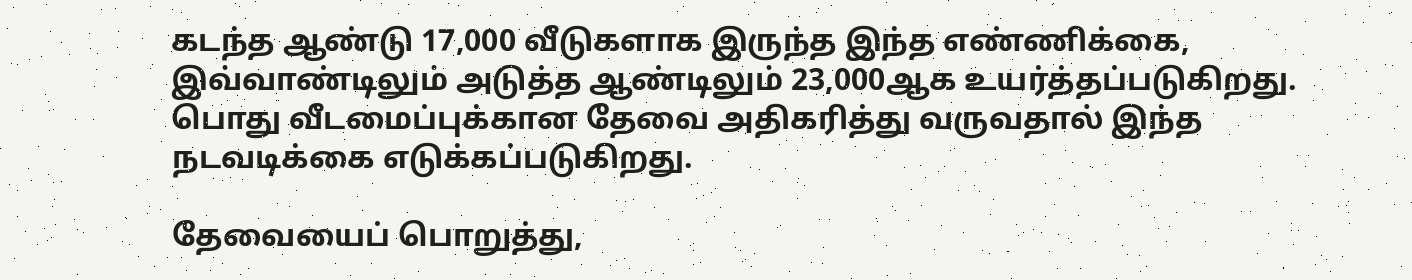கடந்த ஆண்டு 17,000 வீடுகளாக இருந்த இந்த எண்ணிக்கை, இவ்வாண்டிலும் அடுத்த ஆண்டிலும் 23,000ஆக உயர்த்தப்படுகிறது. பொது வீடமைப்புக்கான தேவை அதிகரித்து வருவதால் இந்த நடவடிக்கை எடுக்கப்படுகிறது.

தேவையைப் பொறுத்து,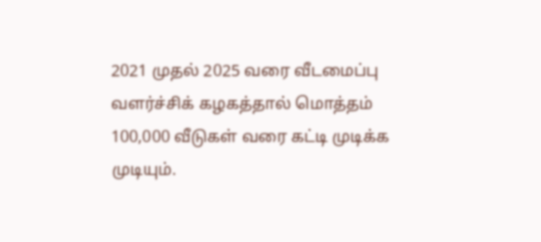2021 முதல் 2025 வரை வீடமைப்பு வளர்ச்சிக் கழகத்தால் மொத்தம் 100,000 வீடுகள் வரை கட்டி முடிக்க முடியும்.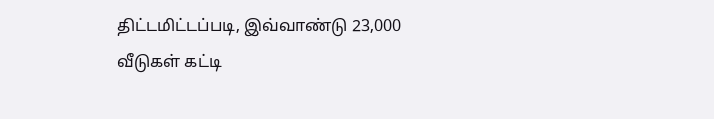திட்டமிட்டப்படி, இவ்வாண்டு 23,000 வீடுகள் கட்டி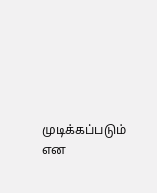முடிக்கப்படும் என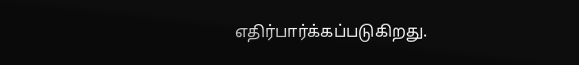எதிர்பார்க்கப்படுகிறது.